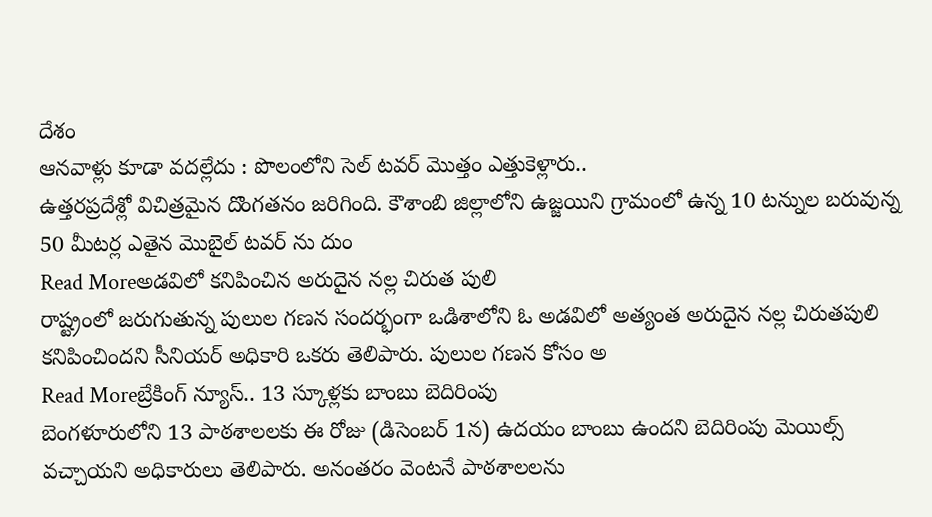దేశం
ఆనవాళ్లు కూడా వదల్లేదు : పొలంలోని సెల్ టవర్ మొత్తం ఎత్తుకెళ్లారు..
ఉత్తరప్రదేశ్లో విచిత్రమైన దొంగతనం జరిగింది. కౌశాంబి జిల్లాలోని ఉజ్జయిని గ్రామంలో ఉన్న 10 టన్నుల బరువున్న 50 మీటర్ల ఎతైన మొబైల్ టవర్ ను దుం
Read Moreఅడవిలో కనిపించిన అరుదైన నల్ల చిరుత పులి
రాష్ట్రంలో జరుగుతున్న పులుల గణన సందర్భంగా ఒడిశాలోని ఓ అడవిలో అత్యంత అరుదైన నల్ల చిరుతపులి కనిపించిందని సీనియర్ అధికారి ఒకరు తెలిపారు. పులుల గణన కోసం అ
Read Moreబ్రేకింగ్ న్యూస్.. 13 స్కూళ్లకు బాంబు బెదిరింపు
బెంగళూరులోని 13 పాఠశాలలకు ఈ రోజు (డిసెంబర్ 1న) ఉదయం బాంబు ఉందని బెదిరింపు మెయిల్స్ వచ్చాయని అధికారులు తెలిపారు. అనంతరం వెంటనే పాఠశాలలను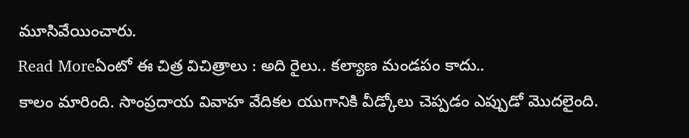మూసివేయించారు.
Read Moreఏంటో ఈ చిత్ర విచిత్రాలు : అది రైలు.. కల్యాణ మండపం కాదు..
కాలం మారింది. సాంప్రదాయ వివాహ వేదికల యుగానికి వీడ్కోలు చెప్పడం ఎప్పుడో మొదలైంది.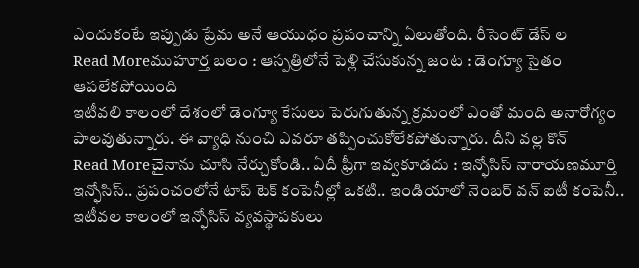ఎందుకంటే ఇప్పుడు ప్రేమ అనే ఆయుధం ప్రపంచాన్ని ఏలుతోంది. రీసెంట్ డేస్ ల
Read Moreముహూర్త బలం : ఆస్పత్రిలోనే పెళ్లి చేసుకున్న జంట : డెంగ్యూ సైతం ఆపలేకపోయింది
ఇటీవలి కాలంలో దేశంలో డెంగ్యూ కేసులు పెరుగుతున్న క్రమంలో ఎంతో మంది అనారోగ్యం పాలవుతున్నారు. ఈ వ్యాధి నుంచి ఎవరూ తప్పించుకోలేకపోతున్నారు. దీని వల్ల కొన్
Read Moreచైనాను చూసి నేర్చుకోండి.. ఏదీ ఫ్రీగా ఇవ్వకూడదు : ఇన్ఫోసిస్ నారాయణమూర్తి
ఇన్ఫోసిస్.. ప్రపంచంలోనే టాప్ టెక్ కంపెనీల్లో ఒకటి.. ఇండియాలో నెంబర్ వన్ ఐటీ కంపెనీ.. ఇటీవల కాలంలో ఇన్ఫోసిస్ వ్యవస్థాపకులు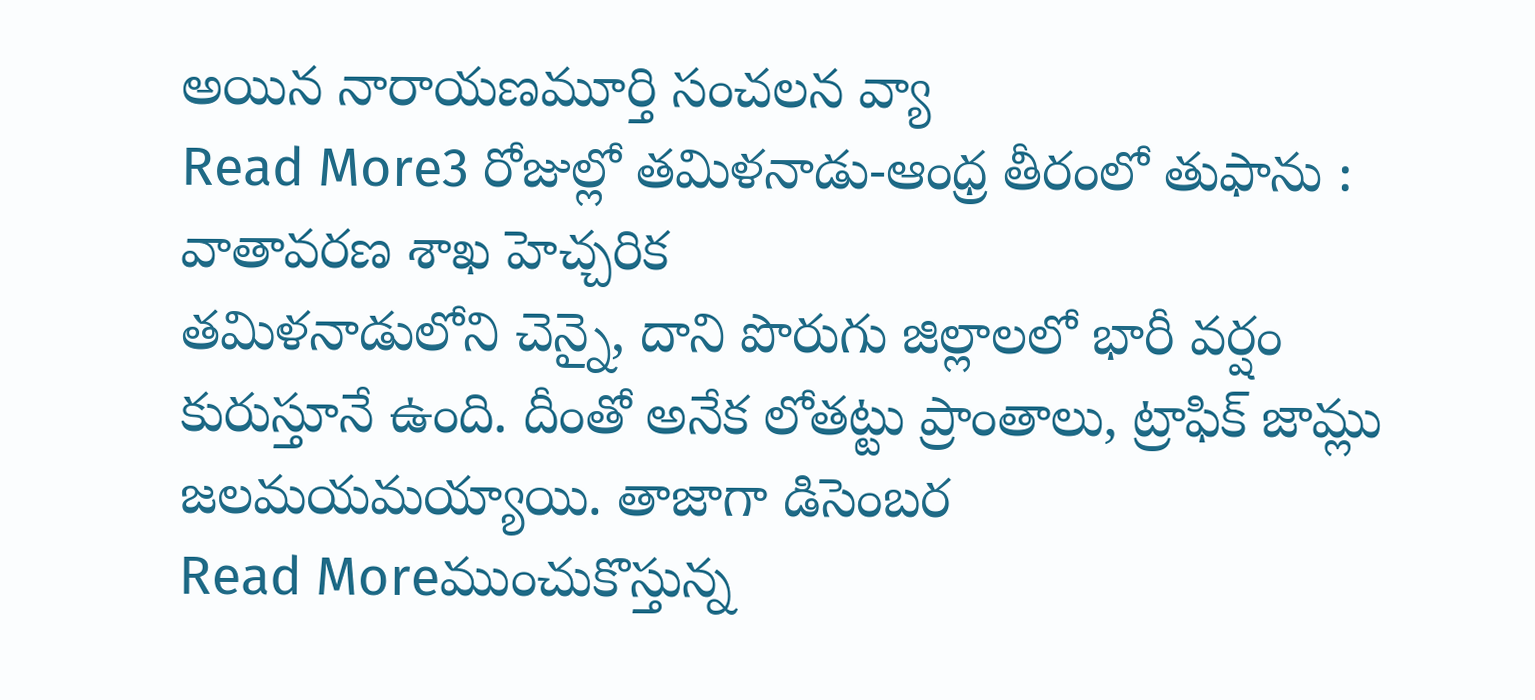అయిన నారాయణమూర్తి సంచలన వ్యా
Read More3 రోజుల్లో తమిళనాడు-ఆంధ్ర తీరంలో తుఫాను : వాతావరణ శాఖ హెచ్చరిక
తమిళనాడులోని చెన్నై, దాని పొరుగు జిల్లాలలో భారీ వర్షం కురుస్తూనే ఉంది. దీంతో అనేక లోతట్టు ప్రాంతాలు, ట్రాఫిక్ జామ్లు జలమయమయ్యాయి. తాజాగా డిసెంబర
Read Moreముంచుకొస్తున్న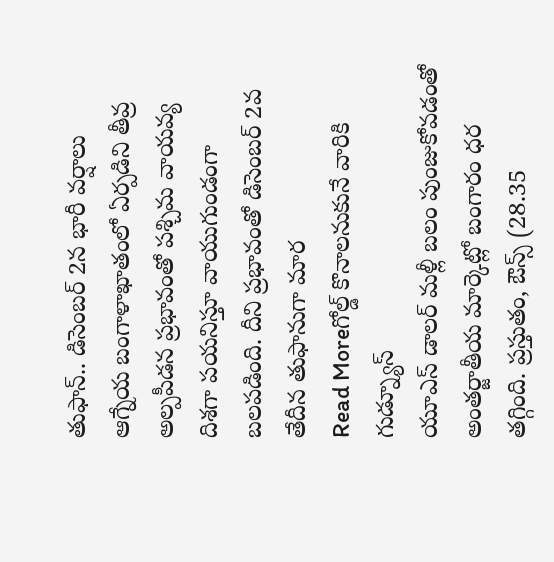తుఫాన్.. డిసెంబర్ 2న భారీ వర్షాలు
ఆగ్నేయ బంగాళాఖాతంలో ఏర్పడిని తీవ్ర అల్పపీడన ప్రభావంతో పశ్చిమ వాయవ్య దిశగా పయనిస్తూ వాయుగుండంగా బలపడింది. దీని ప్రభావంతో డిసెంబర్ 2వ తేదీన తుఫానుగా మార
Read Moreగోల్డ్ కొనాలనుకునే వారికి గుడ్న్యూస్
యూఎస్ డాలర్ మళ్లీ బలం పుంజుకోవడంతో అంతర్జాతీయ మార్కెట్లో బంగారం ధర తగ్గింది. ప్రస్తుతం, ఔన్స్ (28.35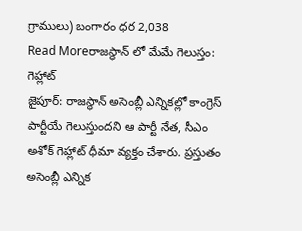గ్రాములు) బంగారం ధర 2,038
Read Moreరాజస్థాన్ లో మేమే గెలుస్తం: గెహ్లాట్
జైపూర్: రాజస్థాన్ అసెంబ్లీ ఎన్నికల్లో కాంగ్రెస్ పార్టీయే గెలుస్తుందని ఆ పార్టీ నేత, సీఎం అశోక్ గెహ్లాట్ ధీమా వ్యక్తం చేశారు. ప్రస్తుతం అసెంబ్లీ ఎన్నిక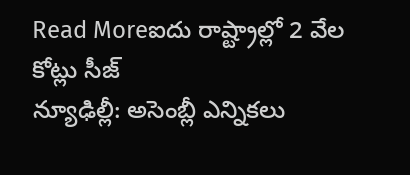Read Moreఐదు రాష్ట్రాల్లో 2 వేల కోట్లు సీజ్
న్యూఢిల్లీ: అసెంబ్లీ ఎన్నికలు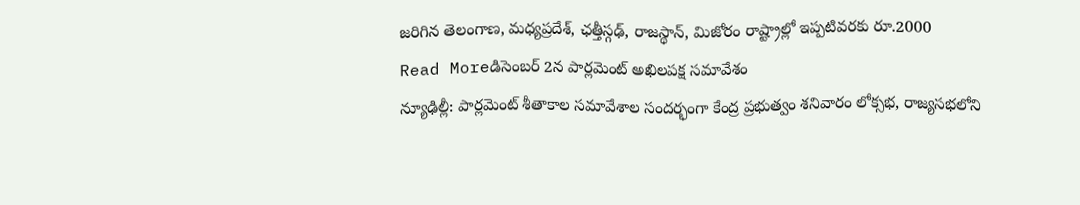జరిగిన తెలంగాణ, మధ్యప్రదేశ్, ఛత్తీస్గఢ్, రాజస్థాన్, మిజోరం రాష్ట్రాల్లో ఇప్పటివరకు రూ.2000
Read Moreడిసెంబర్ 2న పార్లమెంట్ అఖిలపక్ష సమావేశం
న్యూఢిల్లీ: పార్లమెంట్ శీతాకాల సమావేశాల సందర్భంగా కేంద్ర ప్రభుత్వం శనివారం లోక్సభ, రాజ్యసభలోని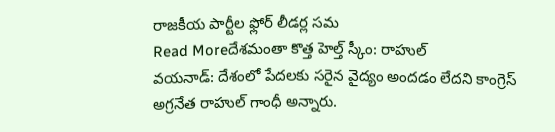రాజకీయ పార్టీల ఫ్లోర్ లీడర్ల సమ
Read Moreదేశమంతా కొత్త హెల్త్ స్కీం: రాహుల్
వయనాడ్: దేశంలో పేదలకు సరైన వైద్యం అందడం లేదని కాంగ్రెస్ అగ్రనేత రాహుల్ గాంధీ అన్నారు.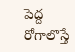పెద్ద రోగాలొస్తే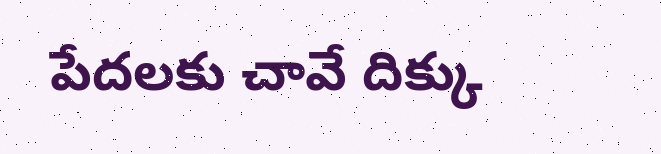పేదలకు చావే దిక్కు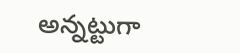అన్నట్టుగా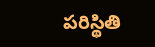పరిస్థితి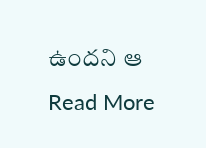ఉందని ఆ
Read More